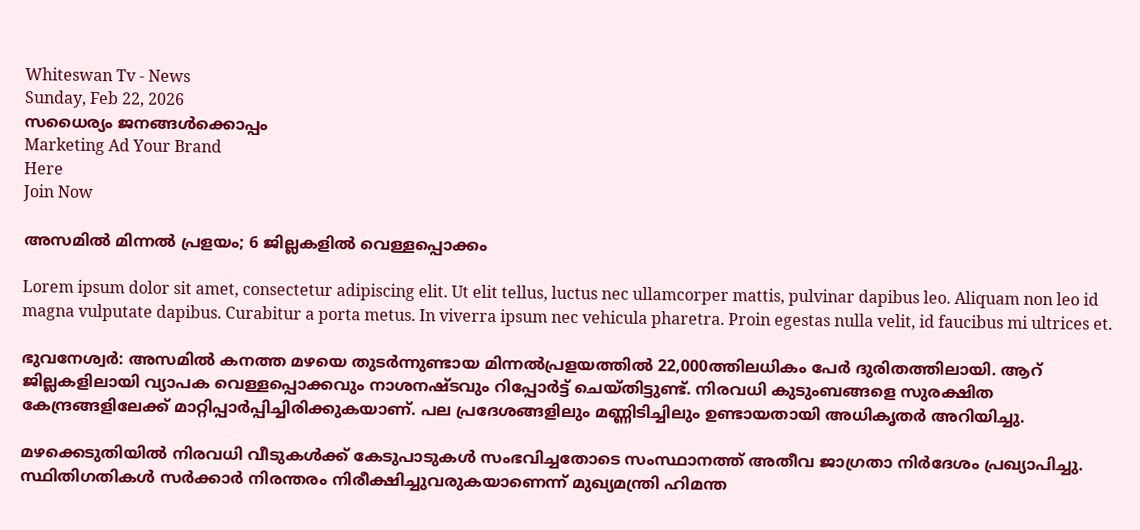Whiteswan Tv - News
Sunday, Feb 22, 2026
സധൈര്യം ജനങ്ങൾക്കൊപ്പം
Marketing Ad Your Brand
Here
Join Now

അസമിൽ മിന്നൽ പ്രളയം; 6 ജില്ലകളിൽ വെള്ളപ്പൊക്കം

Lorem ipsum dolor sit amet, consectetur adipiscing elit. Ut elit tellus, luctus nec ullamcorper mattis, pulvinar dapibus leo. Aliquam non leo id magna vulputate dapibus. Curabitur a porta metus. In viverra ipsum nec vehicula pharetra. Proin egestas nulla velit, id faucibus mi ultrices et.

ഭുവനേശ്വർ: അസമിൽ കനത്ത മഴയെ തുടർന്നുണ്ടായ മിന്നൽപ്രളയത്തിൽ 22,000ത്തിലധികം പേർ ദുരിതത്തിലായി. ആറ് ജില്ലകളിലായി വ്യാപക വെള്ളപ്പൊക്കവും നാശനഷ്ടവും റിപ്പോർട്ട് ചെയ്തിട്ടുണ്ട്. നിരവധി കുടുംബങ്ങളെ സുരക്ഷിത കേന്ദ്രങ്ങളിലേക്ക് മാറ്റിപ്പാർപ്പിച്ചിരിക്കുകയാണ്. പല പ്രദേശങ്ങളിലും മണ്ണിടിച്ചിലും ഉണ്ടായതായി അധികൃതർ അറിയിച്ചു.

മഴക്കെടുതിയിൽ നിരവധി വീടുകൾക്ക് കേടുപാടുകൾ സംഭവിച്ചതോടെ സംസ്ഥാനത്ത് അതീവ ജാഗ്രതാ നിർദേശം പ്രഖ്യാപിച്ചു. സ്ഥിതിഗതികൾ സർക്കാർ നിരന്തരം നിരീക്ഷിച്ചുവരുകയാണെന്ന് മുഖ്യമന്ത്രി ഹിമന്ത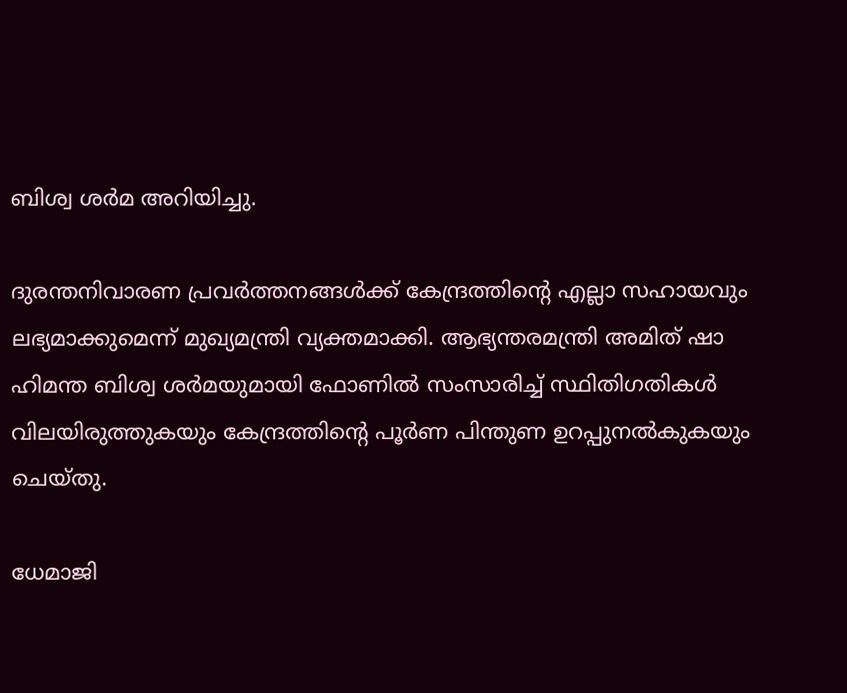ബിശ്വ ശർമ അറിയിച്ചു.

ദുരന്തനിവാരണ പ്രവർത്തനങ്ങൾക്ക് കേന്ദ്രത്തിന്റെ എല്ലാ സഹായവും ലഭ്യമാക്കുമെന്ന് മുഖ്യമന്ത്രി വ്യക്തമാക്കി. ആഭ്യന്തരമന്ത്രി അമിത് ഷാ ഹിമന്ത ബിശ്വ ശർമയുമായി ഫോണിൽ സംസാരിച്ച് സ്ഥിതിഗതികൾ വിലയിരുത്തുകയും കേന്ദ്രത്തിന്റെ പൂർണ പിന്തുണ ഉറപ്പുനൽകുകയും ചെയ്തു.

ധേമാജി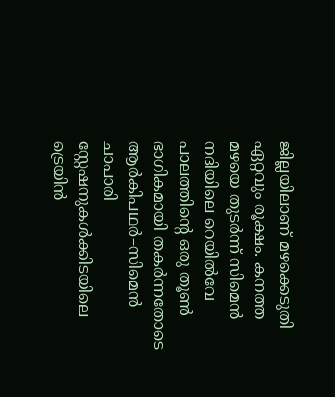ജില്ലയിലാണ് മഴക്കെടുതി ഏറ്റവും രൂക്ഷം. കനത്ത മഴയെ തുടർന്ന് സിമെൻ നദിയിലെ റെയിൽവേ പാലത്തിന്റെ ഒരു തൂൺ ഭാഗികമായി തകർന്നതോടെ ആർകിപഥർ–സിമെൻ ചാപാരി സ്റ്റേഷനുകൾക്കിടയിലെ ട്രെയിൻ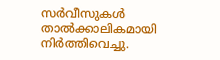സർവീസുകൾ താൽക്കാലികമായി നിർത്തിവെച്ചു.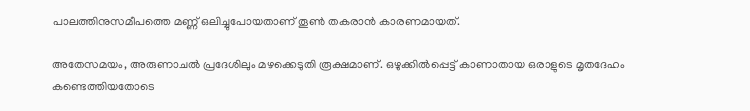പാലത്തിനുസമീപത്തെ മണ്ണ് ഒലിച്ചുപോയതാണ് തൂൺ തകരാൻ കാരണമായത്.

അതേസമയം, അരുണാചൽ പ്രദേശിലും മഴക്കെടുതി രൂക്ഷമാണ്. ഒഴുക്കിൽപ്പെട്ട് കാണാതായ ഒരാളുടെ മൃതദേഹം കണ്ടെത്തിയതോടെ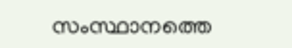സംസ്ഥാനത്തെ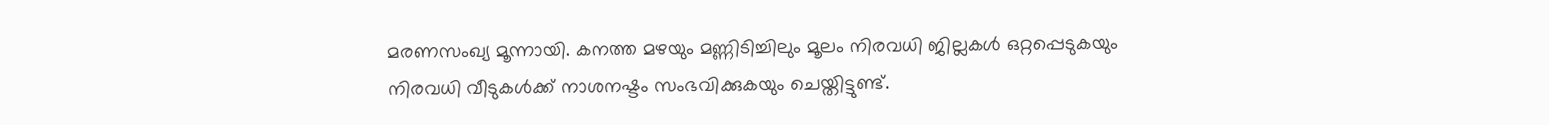മരണസംഖ്യ മൂന്നായി. കനത്ത മഴയും മണ്ണിടിച്ചിലും മൂലം നിരവധി ജില്ലകൾ ഒറ്റപ്പെടുകയും നിരവധി വീടുകൾക്ക് നാശനഷ്ടം സംഭവിക്കുകയും ചെയ്തിട്ടുണ്ട്.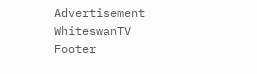Advertisement
WhiteswanTV Footer